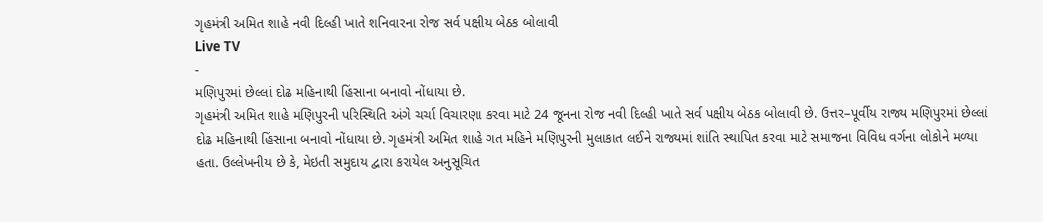ગૃહમંત્રી અમિત શાહે નવી દિલ્હી ખાતે શનિવારના રોજ સર્વ પક્ષીય બેઠક બોલાવી
Live TV
-
મણિપુરમાં છેલ્લાં દોઢ મહિનાથી હિંસાના બનાવો નોંધાયા છે.
ગૃહમંત્રી અમિત શાહે મણિપુરની પરિસ્થિતિ અંગે ચર્ચા વિચારણા કરવા માટે 24 જૂનના રોજ નવી દિલ્હી ખાતે સર્વ પક્ષીય બેઠક બોલાવી છે. ઉત્તર–પૂર્વીય રાજ્ય મણિપુરમાં છેલ્લાં દોઢ મહિનાથી હિંસાના બનાવો નોંધાયા છે. ગૃહમંત્રી અમિત શાહે ગત મહિને મણિપુરની મુલાકાત લઈને રાજ્યમાં શાંતિ સ્થાપિત કરવા માટે સમાજના વિવિધ વર્ગના લોકોને મળ્યા હતા. ઉલ્લેખનીય છે કે, મેઇતી સમુદાય દ્વારા કરાયેલ અનુસૂચિત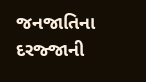જનજાતિના દરજ્જાની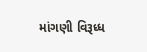માંગણી વિરૂધ્ધ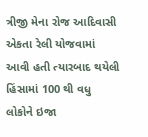ત્રીજી મેના રોજ આદિવાસી એકતા રેલી યોજવામાં આવી હતી ત્યારબાદ થયેલી હિંસામાં 100 થી વધુ લોકોને ઇજા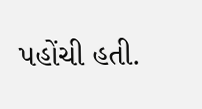પહોંચી હતી.